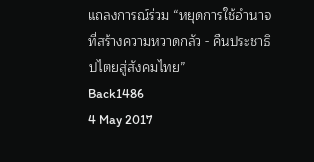แถลงการณ์ร่วม “หยุดการใช้อำนาจที่สร้างความหวาดกลัว - คืนประชาธิปไตยสู่สังคมไทย”
Back1486
4 May 2017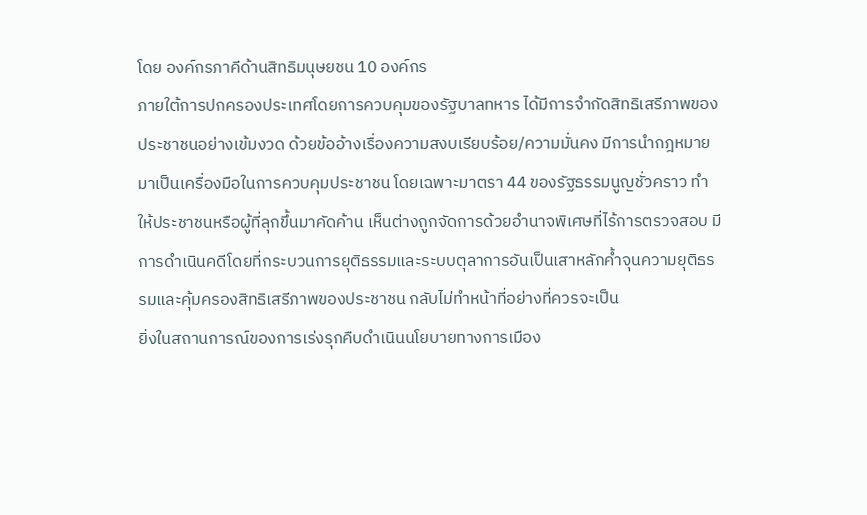โดย องค์กรภาคีด้านสิทธิมนุษยชน 10 องค์กร
ภายใต้การปกครองประเทศโดยการควบคุมของรัฐบาลทหาร ได้มีการจำกัดสิทธิเสรีภาพของประชาชนอย่างเข้มงวด ด้วยข้ออ้างเรื่องความสงบเรียบร้อย/ความมั่นคง มีการนำกฎหมายมาเป็นเครื่องมือในการควบคุมประชาชน โดยเฉพาะมาตรา 44 ของรัฐธรรมนูญชั่วคราว ทำให้ประชาชนหรือผู้ที่ลุกขึ้นมาคัดค้าน เห็นต่างถูกจัดการด้วยอำนาจพิเศษที่ไร้การตรวจสอบ มีการดำเนินคดีโดยที่กระบวนการยุติธรรมและระบบตุลาการอันเป็นเสาหลักค้ำจุนความยุติธรรมและคุ้มครองสิทธิเสรีภาพของประชาชน กลับไม่ทำหน้าที่อย่างที่ควรจะเป็น
ยิ่งในสถานการณ์ของการเร่งรุกคืบดำเนินนโยบายทางการเมือง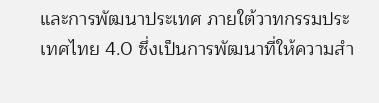และการพัฒนาประเทศ ภายใต้วาทกรรมประเทศไทย 4.0 ซึ่งเป็นการพัฒนาที่ให้ความสำ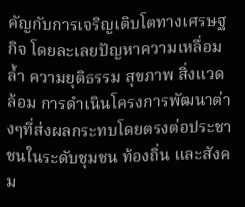คัญกับการเจริญเติบโตทางเศรษฐกิจ โดยละเลยปัญหาความเหลื่อมล้ำ ความยุติธรรม สุขภาพ สิ่งแวดล้อม การดำเนินโครงการพัฒนาต่างๆที่ส่งผลกระทบโดยตรงต่อประชาชนในระดับชุมชน ท้องถิ่น และสังคม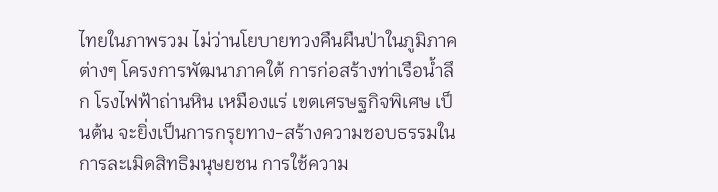ไทยในภาพรวม ไม่ว่านโยบายทวงคืนผืนป่าในภูมิภาคต่างๆ โครงการพัฒนาภาคใต้ การก่อสร้างท่าเรือน้ำลึก โรงไฟฟ้าถ่านหิน เหมืองแร่ เขตเศรษฐกิจพิเศษ เป็นต้น จะยิ่งเป็นการกรุยทาง-สร้างความชอบธรรมในการละเมิดสิทธิมนุษยชน การใช้ความ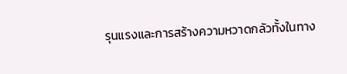รุนแรงและการสร้างความหวาดกลัวทั้งในทาง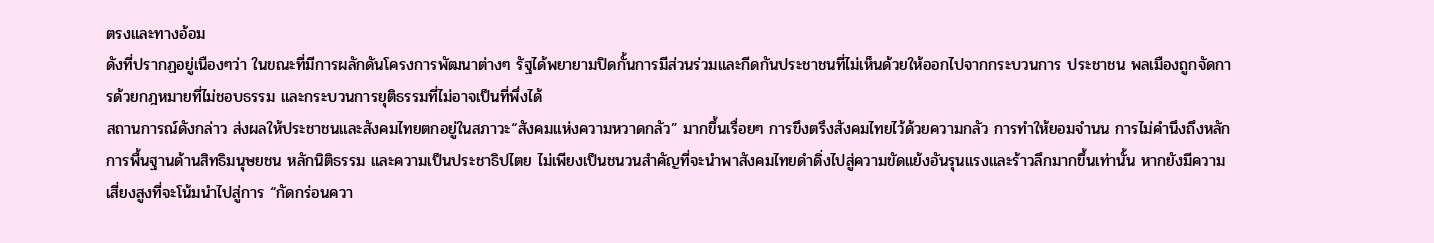ตรงและทางอ้อม
ดังที่ปรากฏอยู่เนืองๆว่า ในขณะที่มีการผลักดันโครงการพัฒนาต่างๆ รัฐได้พยายามปิดกั้นการมีส่วนร่วมและกีดกันประชาชนที่ไม่เห็นด้วยให้ออกไปจากกระบวนการ ประชาชน พลเมืองถูกจัดการด้วยกฎหมายที่ไม่ชอบธรรม และกระบวนการยุติธรรมที่ไม่อาจเป็นที่พึ่งได้
สถานการณ์ดังกล่าว ส่งผลให้ประชาชนและสังคมไทยตกอยู่ในสภาวะ“สังคมแห่งความหวาดกลัว” มากขึ้นเรื่อยๆ การขึงตรึงสังคมไทยไว้ด้วยความกลัว การทำให้ยอมจำนน การไม่คำนึงถึงหลักการพื้นฐานด้านสิทธิมนุษยชน หลักนิติธรรม และความเป็นประชาธิปไตย ไม่เพียงเป็นชนวนสำคัญที่จะนำพาสังคมไทยดำดิ่งไปสู่ความขัดแย้งอันรุนแรงและร้าวลึกมากขึ้นเท่านั้น หากยังมีความเสี่ยงสูงที่จะโน้มนำไปสู่การ “กัดกร่อนควา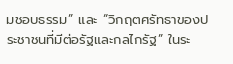มชอบธรรม” และ “วิกฤตศรัทธาของประชาชนที่มีต่อรัฐและกลไกรัฐ” ในระ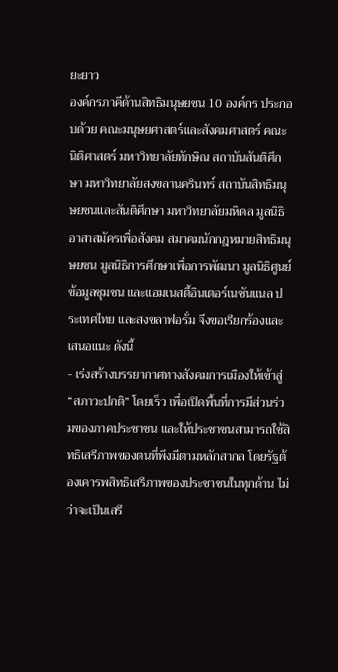ยะยาว
องค์กรภาคีด้านสิทธิมนุษยชน 10 องค์กร ประกอบด้วย คณะมนุษยศาสตร์และสังคมศาสตร์ คณะนิติศาสตร์ มหาวิทยาลัยทักษิณ สถาบันสันติศึกษา มหาวิทยาลัยสงขลานครินทร์ สถาบันสิทธิมนุษยชนและสันติศึกษา มหาวิทยาลัยมหิดล มูลนิธิอาสาสมัครเพื่อสังคม สมาคมนักกฎหมายสิทธิมนุษยชน มูลนิธิการศึกษาเพื่อการพัฒนา มูลนิธิศูนย์ข้อมูลชุมชน และแอมเนสตี้อินเตอร์เนชันแนล ประเทศไทย และสงขลาฟอรั่ม จึงขอเรียกร้องและเสนอแนะ ดังนี้
- เร่งสร้างบรรยากาศทางสังคมการเมืองให้เข้าสู่ “สภาวะปกติ” โดยเร็ว เพื่อเปิดพื้นที่การมีส่วนร่วมของภาคประชาชน และให้ประชาชนสามารถใช้สิทธิเสรีภาพของตนที่พึงมีตามหลักสากล โดยรัฐต้องเคารพสิทธิเสรีภาพของประชาชนในทุกด้าน ไม่ว่าจะเป็นเสรี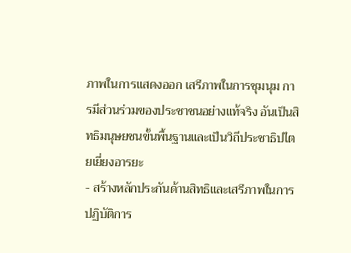ภาพในการแสดงออก เสรีภาพในการชุมนุม การมีส่วนร่วมของประชาชนอย่างแท้จริง อันเป็นสิทธิมนุษยชนขั้นพื้นฐานและเป็นวิถีประชาธิปไตยเยี่ยงอารยะ
- สร้างหลักประกันด้านสิทธิและเสรีภาพในการปฏิบัติการ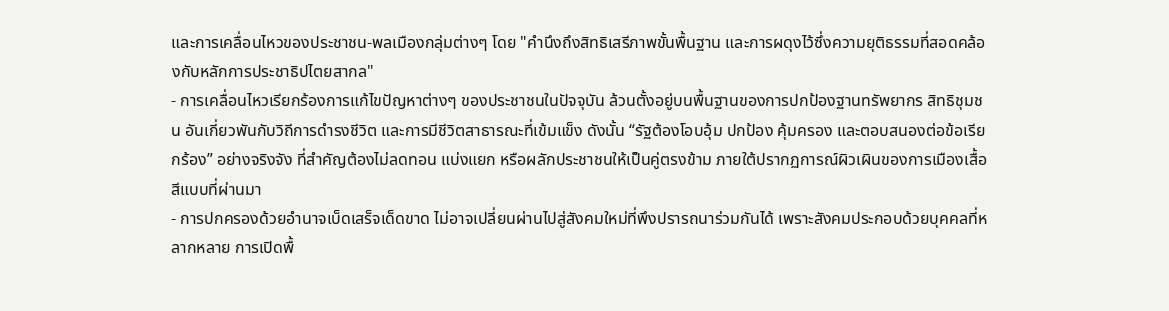และการเคลื่อนไหวของประชาชน-พลเมืองกลุ่มต่างๆ โดย "คำนึงถึงสิทธิเสรีภาพขั้นพื้นฐาน และการผดุงไว้ซึ่งความยุติธรรมที่สอดคล้องกับหลักการประชาธิปไตยสากล"
- การเคลื่อนไหวเรียกร้องการแก้ไขปัญหาต่างๆ ของประชาชนในปัจจุบัน ล้วนตั้งอยู่บนพื้นฐานของการปกป้องฐานทรัพยากร สิทธิชุมชน อันเกี่ยวพันกับวิถีการดำรงชีวิต และการมีชีวิตสาธารณะที่เข้มแข็ง ดังนั้น “รัฐต้องโอบอุ้ม ปกป้อง คุ้มครอง และตอบสนองต่อข้อเรียกร้อง” อย่างจริงจัง ที่สำคัญต้องไม่ลดทอน แบ่งแยก หรือผลักประชาชนให้เป็นคู่ตรงข้าม ภายใต้ปรากฏการณ์ผิวเผินของการเมืองเสื้อสีแบบที่ผ่านมา
- การปกครองด้วยอำนาจเบ็ดเสร็จเด็ดขาด ไม่อาจเปลี่ยนผ่านไปสู่สังคมใหม่ที่พึงปรารถนาร่วมกันได้ เพราะสังคมประกอบด้วยบุคคลที่หลากหลาย การเปิดพื้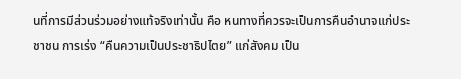นที่การมีส่วนร่วมอย่างแท้จริงเท่านั้น คือ หนทางที่ควรจะเป็นการคืนอำนาจแก่ประชาชน การเร่ง “คืนความเป็นประชาธิปไตย” แก่สังคม เป็น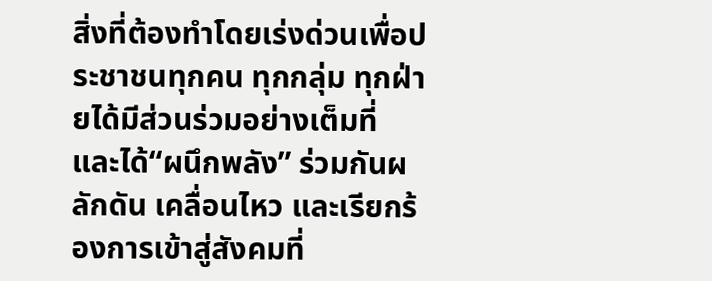สิ่งที่ต้องทำโดยเร่งด่วนเพื่อประชาชนทุกคน ทุกกลุ่ม ทุกฝ่ายได้มีส่วนร่วมอย่างเต็มที่ และได้“ผนึกพลัง” ร่วมกันผลักดัน เคลื่อนไหว และเรียกร้องการเข้าสู่สังคมที่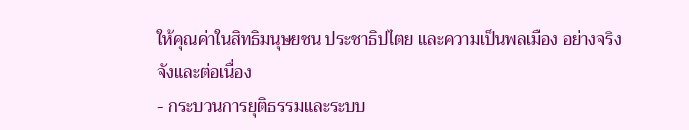ให้คุณค่าในสิทธิมนุษยชน ประชาธิปไตย และความเป็นพลเมือง อย่างจริงจังและต่อเนื่อง
- กระบวนการยุติธรรมและระบบ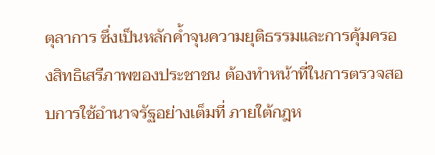ตุลาการ ซึ่งเป็นหลักค้ำจุนความยุติธรรมและการคุ้มครองสิทธิเสรีภาพของประชาชน ต้องทำหน้าที่ในการตรวจสอบการใช้อำนาจรัฐอย่างเต็มที่ ภายใต้กฎห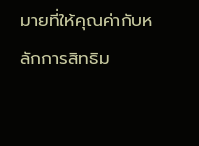มายที่ให้คุณค่ากับหลักการสิทธิม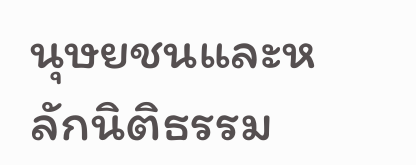นุษยชนและหลักนิติธรรม